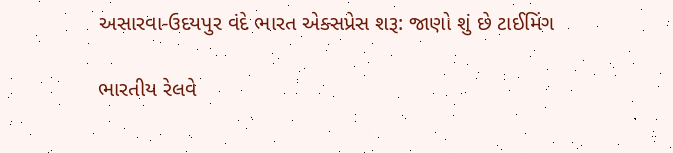અસારવા-ઉદયપુર વંદે ભારત એક્સપ્રેસ શરૂ: જાણો શું છે ટાઈમિંગ

ભારતીય રેલવે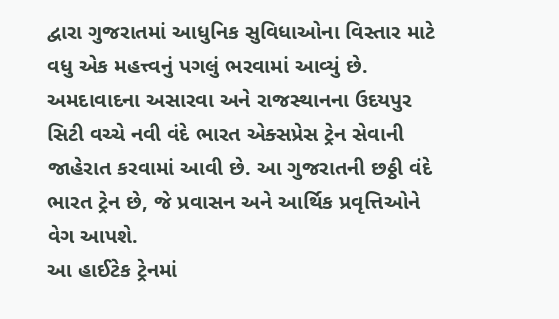દ્વારા ગુજરાતમાં આધુનિક સુવિધાઓના વિસ્તાર માટે વધુ એક મહત્ત્વનું પગલું ભરવામાં આવ્યું છે. અમદાવાદના અસારવા અને રાજસ્થાનના ઉદયપુર સિટી વચ્ચે નવી વંદે ભારત એક્સપ્રેસ ટ્રેન સેવાની જાહેરાત કરવામાં આવી છે. આ ગુજરાતની છઠ્ઠી વંદે ભારત ટ્રેન છે, જે પ્રવાસન અને આર્થિક પ્રવૃત્તિઓને વેગ આપશે.
આ હાઈટેક ટ્રેનમાં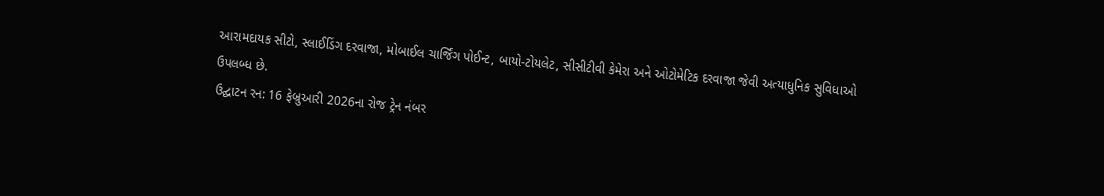આરામદાયક સીટો, સ્લાઈડિંગ દરવાજા, મોબાઈલ ચાર્જિંગ પોઈન્ટ, બાયો-ટોયલેટ, સીસીટીવી કેમેરા અને ઓટોમેટિક દરવાજા જેવી અત્યાધુનિક સુવિધાઓ ઉપલબ્ધ છે.
ઉદ્ઘાટન રન: 16 ફેબ્રુઆરી 2026ના રોજ ટ્રેન નંબર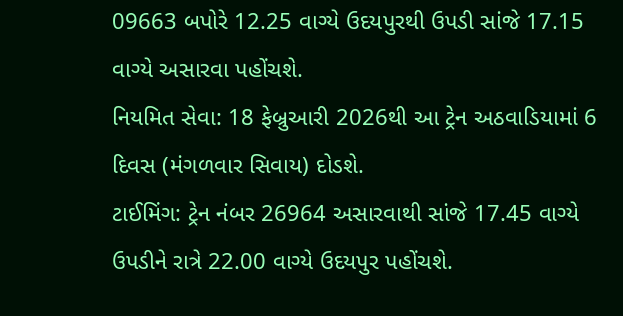09663 બપોરે 12.25 વાગ્યે ઉદયપુરથી ઉપડી સાંજે 17.15 વાગ્યે અસારવા પહોંચશે.
નિયમિત સેવા: 18 ફેબ્રુઆરી 2026થી આ ટ્રેન અઠવાડિયામાં 6 દિવસ (મંગળવાર સિવાય) દોડશે.
ટાઈમિંગ: ટ્રેન નંબર 26964 અસારવાથી સાંજે 17.45 વાગ્યે ઉપડીને રાત્રે 22.00 વાગ્યે ઉદયપુર પહોંચશે.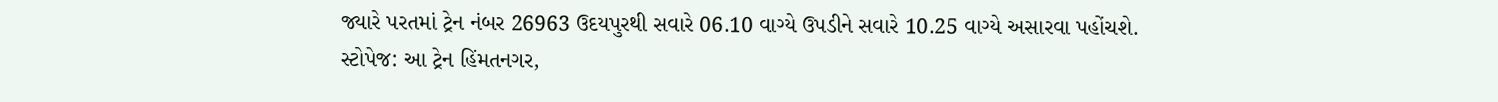જ્યારે પરતમાં ટ્રેન નંબર 26963 ઉદયપુરથી સવારે 06.10 વાગ્યે ઉપડીને સવારે 10.25 વાગ્યે અસારવા પહોંચશે.
સ્ટોપેજ: આ ટ્રેન હિંમતનગર,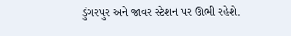ડુંગરપુર અને જાવર સ્ટેશન પર ઊભી રહેશે.